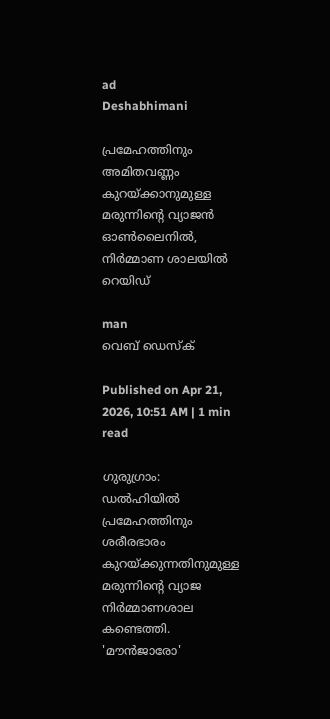ad
Deshabhimani

പ്രമേഹത്തിനും അമിതവണ്ണം കുറയ്ക്കാനുമുള്ള മരുന്നിന്റെ വ്യാജൻ ഓൺലൈനിൽ, നിര്‍മ്മാണ ശാലയിൽ റെയിഡ്

man
വെബ് ഡെസ്ക്

Published on Apr 21, 2026, 10:51 AM | 1 min read

ഗുരുഗ്രാം: ഡൽഹിയിൽ പ്രമേഹത്തിനും ശരീരഭാരം കുറയ്ക്കുന്നതിനുമുള്ള മരുന്നിന്റെ വ്യാജ നിര്‍മ്മാണശാല കണ്ടെത്തി. 'മൗൻജാരോ'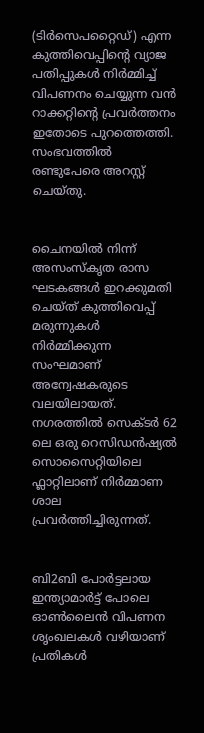(ടിർസെപറ്റൈഡ്) എന്ന കുത്തിവെപ്പിന്റെ വ്യാജ പതിപ്പുകൾ നിർമ്മിച്ച് വിപണനം ചെയ്യുന്ന വൻ റാക്കറ്റിന്റെ പ്രവര്‍ത്തനം ഇതോടെ പുറത്തെത്തി. സംഭവത്തിൽ രണ്ടുപേരെ അറസ്റ്റ് ചെയ്തു.


ചൈനയിൽ നിന്ന് അസംസ്കൃത രാസ ഘടകങ്ങൾ ഇറക്കുമതി ചെയ്ത് കുത്തിവെപ്പ് മരുന്നുകൾ നിര്‍മ്മിക്കുന്ന സംഘമാണ് അന്വേഷകരുടെ വലയിലായത്. നഗരത്തിൽ സെക്ടർ 62 ലെ ഒരു റെസിഡൻഷ്യൽ സൊസൈറ്റിയിലെ ഫ്ലാറ്റിലാണ് നിര്‍മ്മാണ ശാല പ്രവര്‍ത്തിച്ചിരുന്നത്.


ബി2ബി പോർട്ടലായ ഇന്ത്യാമാർട്ട് പോലെ ഓൺലൈൻ വിപണന ശൃംഖലകൾ വഴിയാണ് പ്രതികൾ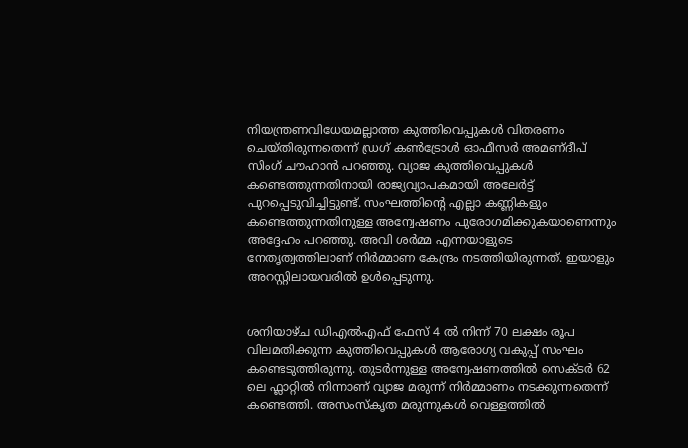നിയന്ത്രണവിധേയമല്ലാത്ത കുത്തിവെപ്പുകൾ വിതരണം ചെയ്തിരുന്നതെന്ന് ഡ്രഗ് കൺട്രോൾ ഓഫീസർ അമണ്ദീപ് സിംഗ് ചൗഹാൻ പറഞ്ഞു. വ്യാജ കുത്തിവെപ്പുകൾ കണ്ടെത്തുന്നതിനായി രാജ്യവ്യാപകമായി അലേർട്ട് പുറപ്പെടുവിച്ചിട്ടുണ്ട്. സംഘത്തിന്റെ എല്ലാ കണ്ണികളും കണ്ടെത്തുന്നതിനുള്ള അന്വേഷണം പുരോഗമിക്കുകയാണെന്നും അദ്ദേഹം പറഞ്ഞു. അവി ശർമ്മ എന്നയാളുടെ നേതൃത്വത്തിലാണ് നിര്‍മ്മാണ കേന്ദ്രം നടത്തിയിരുന്നത്. ഇയാളും അറസ്റ്റിലായവരിൽ ഉൾപ്പെടുന്നു.


ശനിയാഴ്ച ഡിഎൽഎഫ് ഫേസ് 4 ൽ നിന്ന് 70 ലക്ഷം രൂപ വിലമതിക്കുന്ന കുത്തിവെപ്പുകൾ ആരോഗ്യ വകുപ്പ് സംഘം കണ്ടെടുത്തിരുന്നു. തുടർന്നുള്ള അന്വേഷണത്തിൽ സെക്ടർ 62 ലെ ഫ്ലാറ്റിൽ നിന്നാണ് വ്യാജ മരുന്ന് നിർമ്മാണം നടക്കുന്നതെന്ന് കണ്ടെത്തി. അസംസ്കൃത മരുന്നുകൾ വെള്ളത്തിൽ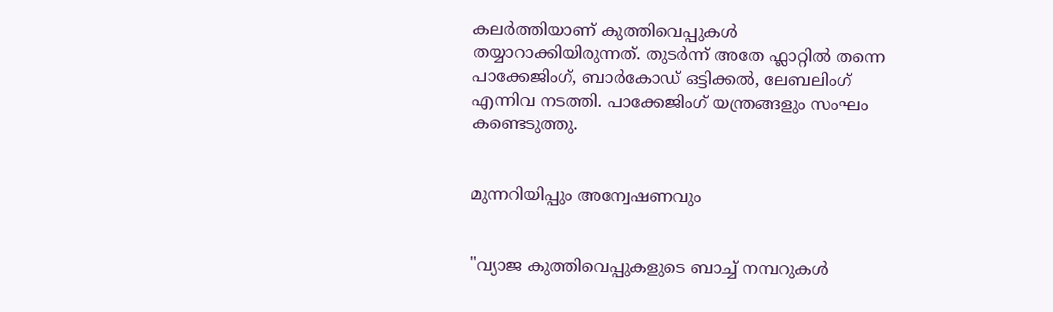കലർത്തിയാണ് കുത്തിവെപ്പുകൾ തയ്യാറാക്കിയിരുന്നത്. തുടർന്ന് അതേ ഫ്ലാറ്റിൽ തന്നെ പാക്കേജിംഗ്, ബാർകോഡ് ഒട്ടിക്കൽ, ലേബലിംഗ് എന്നിവ നടത്തി. പാക്കേജിംഗ് യന്ത്രങ്ങളും സംഘം കണ്ടെടുത്തു.


മുന്നറിയിപ്പും അന്വേഷണവും


"വ്യാജ കുത്തിവെപ്പുകളുടെ ബാച്ച് നമ്പറുകൾ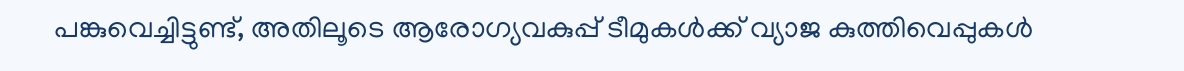പങ്കുവെച്ചിട്ടുണ്ട്, അതിലൂടെ ആരോഗ്യവകുപ്പ് ടീമുകൾക്ക് വ്യാജ കുത്തിവെപ്പുകൾ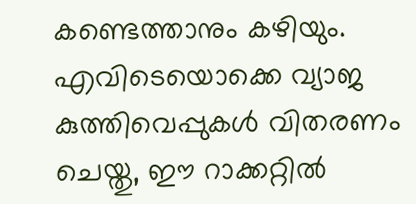കണ്ടെത്താനും കഴിയും. എവിടെയൊക്കെ വ്യാജ കുത്തിവെപ്പുകൾ വിതരണം ചെയ്തു, ഈ റാക്കറ്റിൽ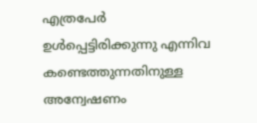എത്രപേർ ഉൾപ്പെട്ടിരിക്കുന്നു എന്നിവ കണ്ടെത്തുന്നതിനുള്ള അന്വേഷണം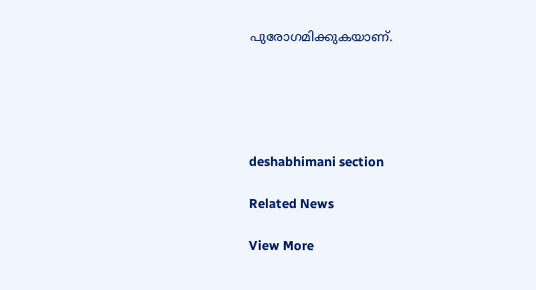പുരോഗമിക്കുകയാണ്.





deshabhimani section

Related News

View More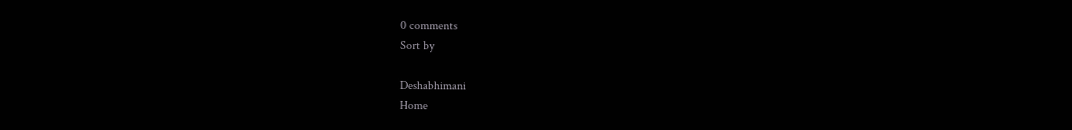0 comments
Sort by

Deshabhimani
Home